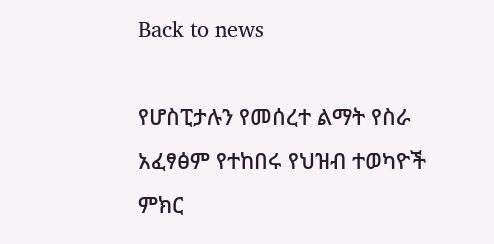Back to news

የሆስፒታሉን የመሰረተ ልማት የስራ አፈፃፅም የተከበሩ የህዝብ ተወካዮች ምክር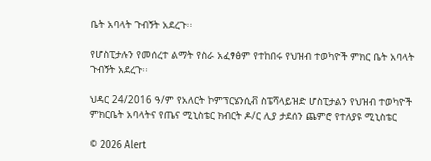ቤት አባላት ጉብኝት አደረጉ፡፡

የሆስፒታሉን የመሰረተ ልማት የስራ አፈፃፅም የተከበሩ የህዝብ ተወካዮች ምክር ቤት አባላት ጉብኝት አደረጉ፡፡

ህዳር 24/2016 ዓ/ም የአለርት ኮምፕርሄንሲቭ ስፔሻላይዝድ ሆስፒታልን የህዝብ ተወካዮች ምክርቤት አባላትና የጤና ሚኒስቴር ክብርት ዶ/ር ሊያ ታደሰን ጨምሮ የተለያዩ ሚኒስቴር

© 2026 Alert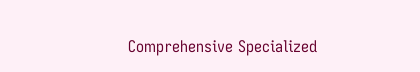Comprehensive Specialized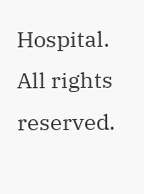Hospital. All rights reserved.